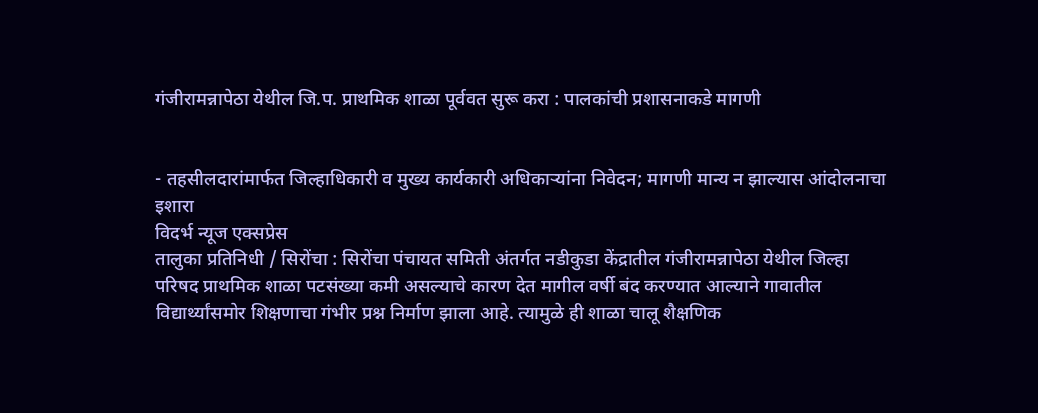गंजीरामन्नापेठा येथील जि.प. प्राथमिक शाळा पूर्ववत सुरू करा : पालकांची प्रशासनाकडे मागणी


- तहसीलदारांमार्फत जिल्हाधिकारी व मुख्य कार्यकारी अधिकाऱ्यांना निवेदन; मागणी मान्य न झाल्यास आंदोलनाचा इशारा
विदर्भ न्यूज एक्सप्रेस
तालुका प्रतिनिधी / सिरोंचा : सिरोंचा पंचायत समिती अंतर्गत नडीकुडा केंद्रातील गंजीरामन्नापेठा येथील जिल्हा परिषद प्राथमिक शाळा पटसंख्या कमी असल्याचे कारण देत मागील वर्षी बंद करण्यात आल्याने गावातील विद्यार्थ्यांसमोर शिक्षणाचा गंभीर प्रश्न निर्माण झाला आहे. त्यामुळे ही शाळा चालू शैक्षणिक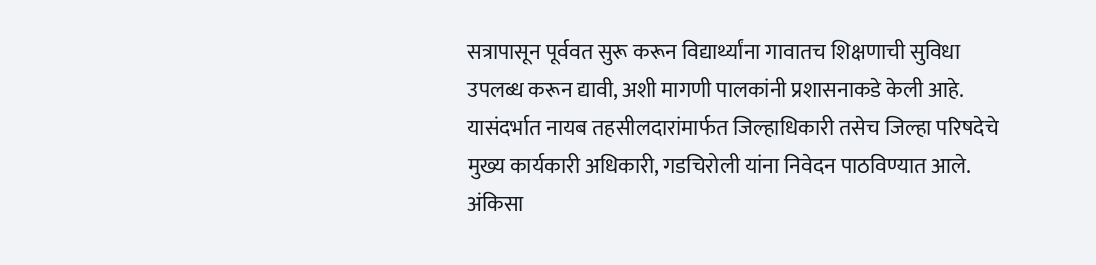सत्रापासून पूर्ववत सुरू करून विद्यार्थ्यांना गावातच शिक्षणाची सुविधा उपलब्ध करून द्यावी, अशी मागणी पालकांनी प्रशासनाकडे केली आहे. यासंदर्भात नायब तहसीलदारांमार्फत जिल्हाधिकारी तसेच जिल्हा परिषदेचे मुख्य कार्यकारी अधिकारी, गडचिरोली यांना निवेदन पाठविण्यात आले.
अंकिसा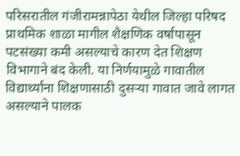परिसरातील गंजीरामन्नापेठा येथील जिल्हा परिषद प्राथमिक शाळा मागील शैक्षणिक वर्षापासून पटसंख्या कमी असल्याचे कारण देत शिक्षण विभागाने बंद केली. या निर्णयामुळे गावातील विद्यार्थ्यांना शिक्षणासाठी दुसऱ्या गावात जावे लागत असल्याने पालक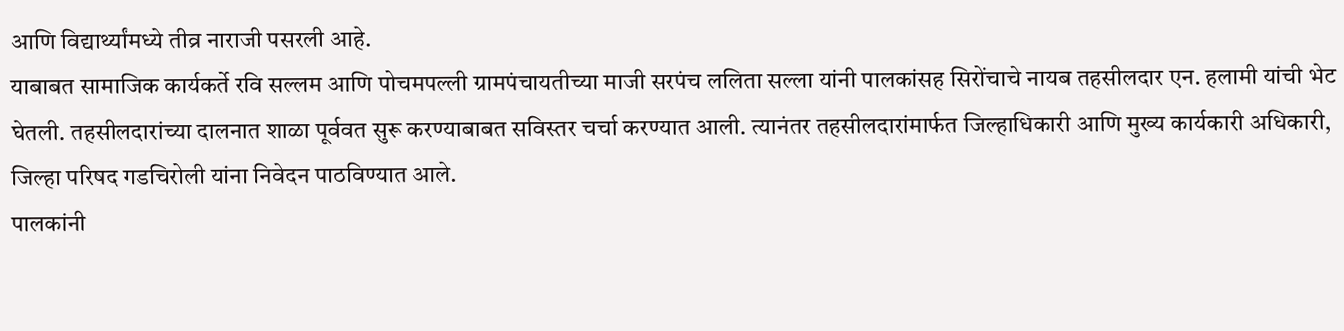आणि विद्यार्थ्यांमध्ये तीव्र नाराजी पसरली आहे.
याबाबत सामाजिक कार्यकर्ते रवि सल्लम आणि पोचमपल्ली ग्रामपंचायतीच्या माजी सरपंच ललिता सल्ला यांनी पालकांसह सिरोंचाचे नायब तहसीलदार एन. हलामी यांची भेट घेतली. तहसीलदारांच्या दालनात शाळा पूर्ववत सुरू करण्याबाबत सविस्तर चर्चा करण्यात आली. त्यानंतर तहसीलदारांमार्फत जिल्हाधिकारी आणि मुख्य कार्यकारी अधिकारी, जिल्हा परिषद गडचिरोली यांना निवेदन पाठविण्यात आले.
पालकांनी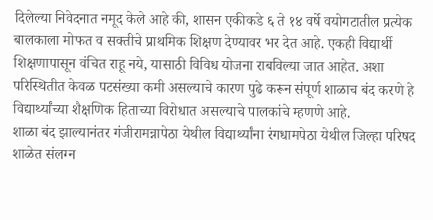दिलेल्या निवेदनात नमूद केले आहे की, शासन एकीकडे ६ ते १४ वर्षे वयोगटातील प्रत्येक बालकाला मोफत व सक्तीचे प्राथमिक शिक्षण देण्यावर भर देत आहे. एकही विद्यार्थी शिक्षणापासून वंचित राहू नये, यासाठी विविध योजना राबविल्या जात आहेत. अशा परिस्थितीत केवळ पटसंख्या कमी असल्याचे कारण पुढे करून संपूर्ण शाळाच बंद करणे हे विद्यार्थ्यांच्या शैक्षणिक हिताच्या विरोधात असल्याचे पालकांचे म्हणणे आहे.
शाळा बंद झाल्यानंतर गंजीरामन्नापेठा येथील विद्यार्थ्यांना रंगधामपेठा येथील जिल्हा परिषद शाळेत संलग्न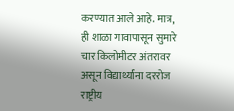करण्यात आले आहे. मात्र, ही शाळा गावापासून सुमारे चार किलोमीटर अंतरावर असून विद्यार्थ्यांना दररोज राष्ट्रीय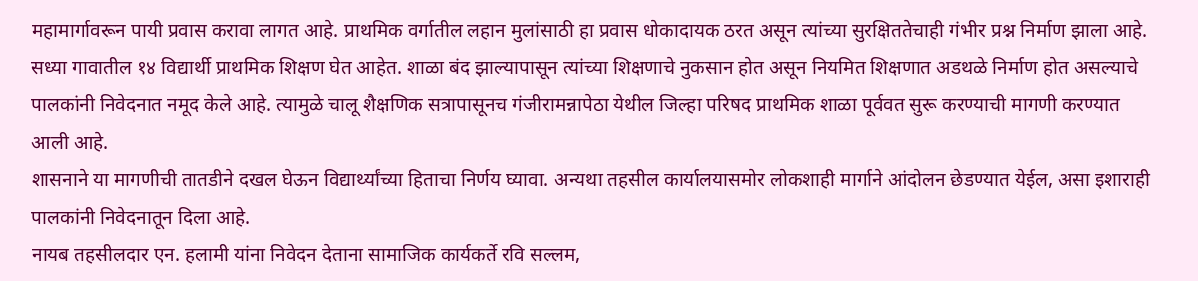महामार्गावरून पायी प्रवास करावा लागत आहे. प्राथमिक वर्गातील लहान मुलांसाठी हा प्रवास धोकादायक ठरत असून त्यांच्या सुरक्षिततेचाही गंभीर प्रश्न निर्माण झाला आहे.
सध्या गावातील १४ विद्यार्थी प्राथमिक शिक्षण घेत आहेत. शाळा बंद झाल्यापासून त्यांच्या शिक्षणाचे नुकसान होत असून नियमित शिक्षणात अडथळे निर्माण होत असल्याचे पालकांनी निवेदनात नमूद केले आहे. त्यामुळे चालू शैक्षणिक सत्रापासूनच गंजीरामन्नापेठा येथील जिल्हा परिषद प्राथमिक शाळा पूर्ववत सुरू करण्याची मागणी करण्यात आली आहे.
शासनाने या मागणीची तातडीने दखल घेऊन विद्यार्थ्यांच्या हिताचा निर्णय घ्यावा. अन्यथा तहसील कार्यालयासमोर लोकशाही मार्गाने आंदोलन छेडण्यात येईल, असा इशाराही पालकांनी निवेदनातून दिला आहे.
नायब तहसीलदार एन. हलामी यांना निवेदन देताना सामाजिक कार्यकर्ते रवि सल्लम,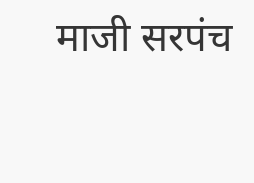माजी सरपंच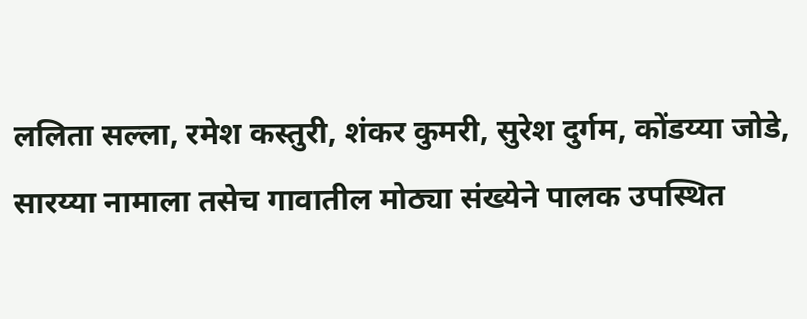ललिता सल्ला, रमेश कस्तुरी, शंकर कुमरी, सुरेश दुर्गम, कोंडय्या जोडे, सारय्या नामाला तसेच गावातील मोठ्या संख्येने पालक उपस्थित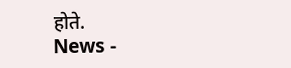होते.
News -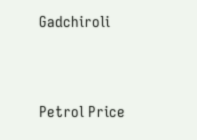Gadchiroli




Petrol Price